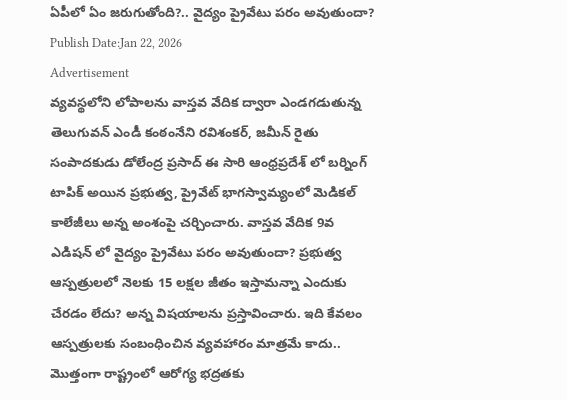ఏపీలో ఏం జరుగుతోంది?.. వైద్యం ప్రైవేటు పరం అవుతుందా?
Publish Date:Jan 22, 2026
Advertisement
వ్యవస్థలోని లోపాలను వాస్తవ వేదిక ద్వారా ఎండగడుతున్న తెలుగువన్ ఎండీ కంఠంనేని రవిశంకర్, జమీన్ రైతు సంపాదకుడు డోలేంద్ర ప్రసాద్ ఈ సారి ఆంధ్రప్రదేశ్ లో బర్నింగ్ టాపిక్ అయిన ప్రభుత్వ, ప్రైవేట్ భాగస్వామ్యంలో మెడికల్ కాలేజీలు అన్న అంశంపై చర్చించారు. వాస్తవ వేదిక 9వ ఎడిషన్ లో వైద్యం ప్రైవేటు పరం అవుతుందా? ప్రభుత్వ ఆస్పత్రులలో నెలకు 15 లక్షల జీతం ఇస్తామన్నా ఎందుకు చేరడం లేదు? అన్న విషయాలను ప్రస్తావించారు. ఇది కేవలం ఆస్పత్రులకు సంబంధించిన వ్యవహారం మాత్రమే కాదు.. మొత్తంగా రాష్ట్రంలో ఆరోగ్య భద్రతకు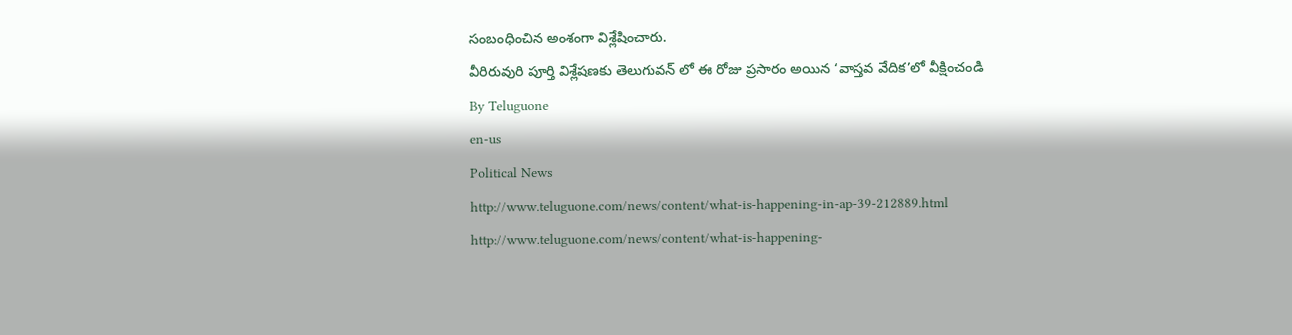సంబంధించిన అంశంగా విశ్లేషించారు.
వీరిరువురి పూర్తి విశ్లేషణకు తెలుగువన్ లో ఈ రోజు ప్రసారం అయిన ‘వాస్తవ వేదిక’లో వీక్షించండి
By Teluguone
en-us
Political News
http://www.teluguone.com/news/content/what-is-happening-in-ap-39-212889.html
http://www.teluguone.com/news/content/what-is-happening-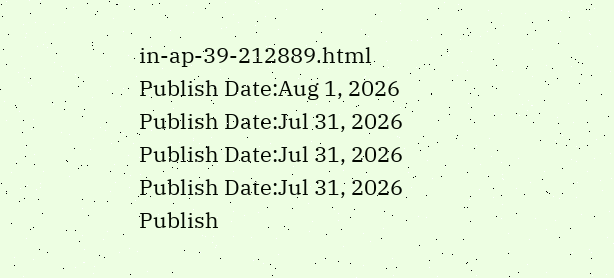in-ap-39-212889.html
Publish Date:Aug 1, 2026
Publish Date:Jul 31, 2026
Publish Date:Jul 31, 2026
Publish Date:Jul 31, 2026
Publish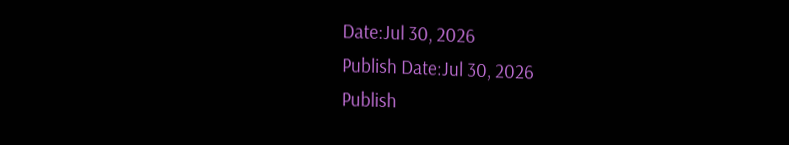Date:Jul 30, 2026
Publish Date:Jul 30, 2026
Publish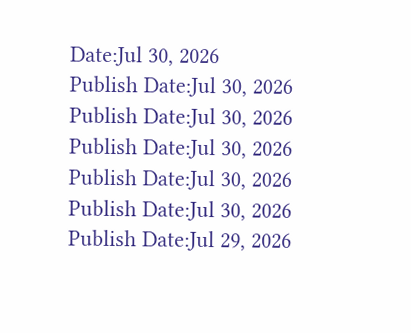Date:Jul 30, 2026
Publish Date:Jul 30, 2026
Publish Date:Jul 30, 2026
Publish Date:Jul 30, 2026
Publish Date:Jul 30, 2026
Publish Date:Jul 30, 2026
Publish Date:Jul 29, 2026